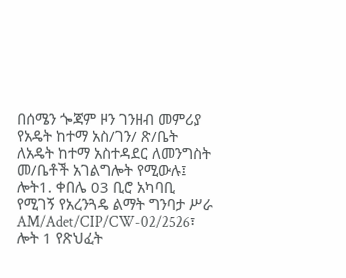በሰሜን ጐጃም ዞን ገንዘብ መምሪያ የአዴት ከተማ አስ/ገን/ ጽ/ቤት ለአዴት ከተማ አስተዳደር ለመንግስት መ/ቤቶች አገልግሎት የሚውሉ፤ ሎት1. ቀበሌ 03 ቢሮ አካባቢ የሚገኝ የአረንጓዴ ልማት ግንባታ ሥራ AM/Adet/CIP/CW-02/2526፣ ሎት 1 የጽህፈት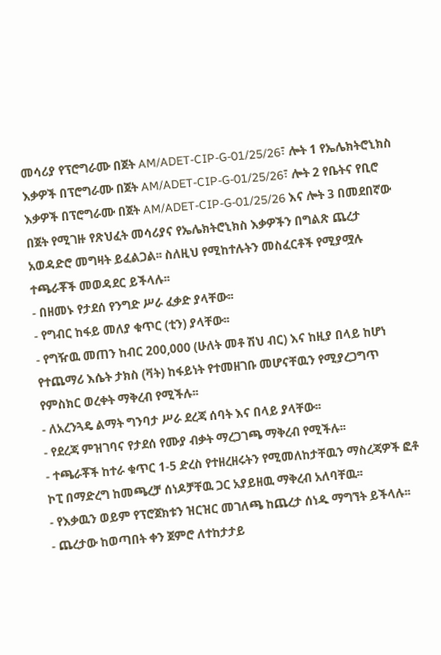መሳሪያ የፕሮግራሙ በጀት AM/ADET-CIP-G-01/25/26፣ ሎት 1 የኤሌክትሮኒክስ እቃዎች በፕሮግራሙ በጀት AM/ADET-CIP-G-01/25/26፣ ሎት 2 የቤትና የቢሮ እቃዎች በፕሮግራሙ በጀት AM/ADET-CIP-G-01/25/26 እና ሎት 3 በመደበኛው በጀት የሚገዙ የጽህፈት መሳሪያና የኤሌክትሮኒክስ እቃዎችን በግልጽ ጨረታ አወዳድሮ መግዛት ይፈልጋል፡፡ ስለዚህ የሚከተሉትን መስፈርቶች የሚያሟሉ ተጫራቾች መወዳደር ይችላሉ፡፡
- በዘመኑ የታደሰ የንግድ ሥራ ፈቃድ ያላቸው፡፡
- የግብር ከፋይ መለያ ቁጥር (ቲን) ያላቸው፡፡
- የግዥዉ መጠን ከብር 200,000 (ሁለት መቶ ሽህ ብር) እና ከዚያ በላይ ከሆነ የተጨማሪ እሴት ታክስ (ቫት) ከፋይነት የተመዘገቡ መሆናቸዉን የሚያረጋግጥ የምስክር ወረቀት ማቅረብ የሚችሉ፡፡
- ለአረንጓዴ ልማት ግንባታ ሥራ ደረጃ ሰባት እና በላይ ያላቸው፡፡
- የደረጃ ምዝገባና የታደሰ የሙያ ብቃት ማረጋገጫ ማቅረብ የሚችሉ፡፡
- ተጫራቾች ከተራ ቁጥር 1-5 ድረስ የተዘረዘሩትን የሚመለከታቸዉን ማስረጃዎች ፎቶ ኮፒ በማድረግ ከመጫረቻ ሰነዶቻቸዉ ጋር አያይዘዉ ማቅረብ አለባቸዉ፡፡
- የእቃዉን ወይም የፕሮጀክቱን ዝርዝር መገለጫ ከጨረታ ሰነዱ ማግኘት ይችላሉ፡፡
- ጨረታው ከወጣበት ቀን ጀምሮ ለተከታታይ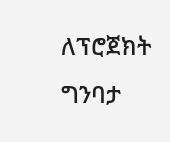ለፕሮጀክት ግንባታ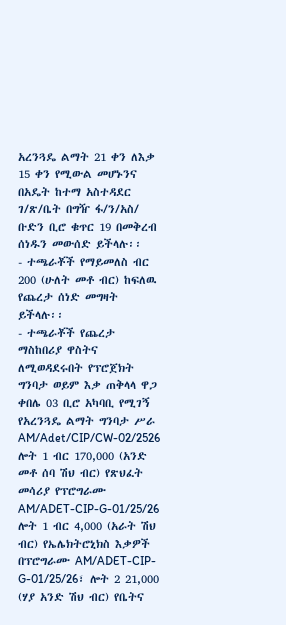አረንጓዴ ልማት 21 ቀን ለእቃ 15 ቀን የሚውል መሆኑንና በአዴት ከተማ አስተዳደር ገ/ጽ/ቤት በግዥ ፋ/ን/አስ/ ቡድን ቢሮ ቁጥር 19 በመቅረብ ሰነዱን መውሰድ ይችላሉ፡፡
- ተጫራቾች የማይመለስ ብር 200 (ሁለት መቶ ብር) ከፍለዉ የጨረታ ሰነድ መግዛት ይችላሉ፡፡
- ተጫራቾች የጨረታ ማስከበሪያ ዋስትና ለሚወዳደሩበት የፕሮጀክት ግንባታ ወይም እቃ ጠቅላላ ዋጋ ቀበሌ 03 ቢሮ አካባቢ የሚገኝ የአረንጓዴ ልማት ግንባታ ሥራ AM/Adet/CIP/CW-02/2526 ሎት 1 ብር 170,000 (አንድ መቶ ሰባ ሽህ ብር) የጽህፈት መሳሪያ የፕሮግራሙ AM/ADET-CIP-G-01/25/26 ሎት 1 ብር 4,000 (አራት ሽህ ብር) የኤሌክትሮኒክስ እቃዎች በፕሮግራሙ AM/ADET-CIP-G-01/25/26፣ ሎት 2 21,000 (ሃያ አንድ ሽህ ብር) የቤትና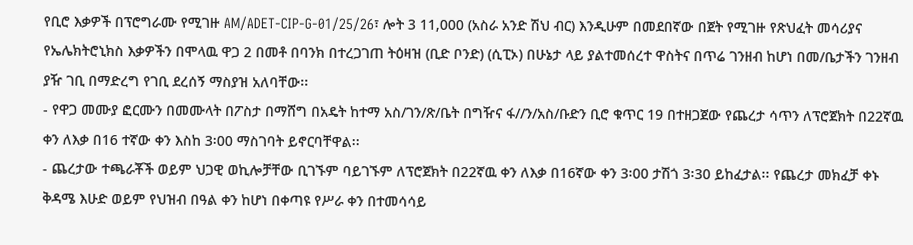የቢሮ እቃዎች በፕሮግራሙ የሚገዙ AM/ADET-CIP-G-01/25/26፣ ሎት 3 11,000 (አስራ አንድ ሽህ ብር) እንዲሁም በመደበኛው በጀት የሚገዙ የጽህፈት መሳሪያና የኤሌክትሮኒክስ እቃዎችን በሞላዉ ዋጋ 2 በመቶ በባንክ በተረጋገጠ ትዕዛዝ (ቢድ ቦንድ) (ሲፒኦ) በሁኔታ ላይ ያልተመሰረተ ዋስትና በጥሬ ገንዘብ ከሆነ በመ/ቤታችን ገንዘብ ያዥ ገቢ በማድረግ የገቢ ደረሰኝ ማስያዝ አለባቸው፡፡
- የዋጋ መሙያ ፎርሙን በመሙላት በፖስታ በማሸግ በአዴት ከተማ አስ/ገን/ጽ/ቤት በግዥና ፋ//ን/አስ/ቡድን ቢሮ ቁጥር 19 በተዘጋጀው የጨረታ ሳጥን ለፕሮጀክት በ22ኛዉ ቀን ለእቃ በ16 ተኛው ቀን እስከ 3፡00 ማስገባት ይኖርባቸዋል፡፡
- ጨረታው ተጫራቾች ወይም ህጋዊ ወኪሎቻቸው ቢገኙም ባይገኙም ለፕሮጀክት በ22ኛዉ ቀን ለእቃ በ16ኛው ቀን 3፡00 ታሽጎ 3፡30 ይከፈታል፡፡ የጨረታ መክፈቻ ቀኑ ቅዳሜ እሁድ ወይም የህዝብ በዓል ቀን ከሆነ በቀጣዩ የሥራ ቀን በተመሳሳይ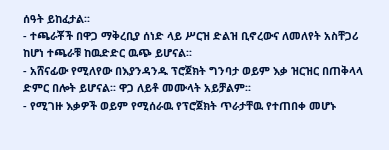ሰዓት ይከፈታል፡፡
- ተጫራቾች በዋጋ ማቅረቢያ ሰነድ ላይ ሥርዝ ድልዝ ቢኖረውና ለመለየት አስቸጋሪ ከሆነ ተጫራቹ ከዉድድር ዉጭ ይሆናል፡፡
- አሸናፊው የሚለየው በእያንዳንዱ ፕሮጀክት ግንባታ ወይም እቃ ዝርዝር በጠቅላላ ድምር በሎት ይሆናል፡፡ ዋጋ ለይቶ መሙላት አይቻልም፡፡
- የሚገዙ እቃዎች ወይም የሚሰራዉ የፕሮጀክት ጥራታቸዉ የተጠበቀ መሆኑ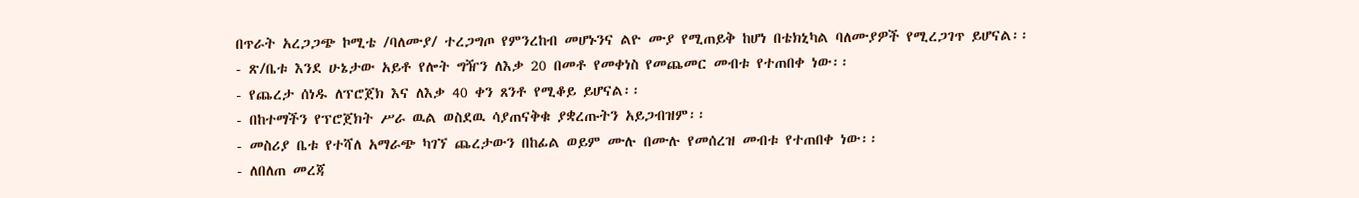በጥራት አረጋጋጭ ኮሚቴ /ባለሙያ/ ተረጋግጦ የምንረከብ መሆኑንና ልዮ ሙያ የሚጠይቅ ከሆነ በቴክኒካል ባለሙያዎች የሚረጋገጥ ይሆናል፡፡
- ጽ/ቤቱ እንደ ሁኔታው አይቶ የሎት ግዥን ለእቃ 20 በመቶ የመቀነስ የመጨመር መብቱ የተጠበቀ ነው፡፡
- የጨረታ ሰነዱ ለፕሮጀክ እና ለእቃ 40 ቀን ጸንቶ የሚቆይ ይሆናል፡፡
- በከተማችን የፕሮጀክት ሥራ ዉል ወስደዉ ሳያጠናቅቁ ያቋረጡትን አይጋብዝም፡፡
- መስሪያ ቤቱ የተሻለ አማራጭ ካገኘ ጨረታውን በከፊል ወይም ሙሉ በሙሉ የመሰረዝ መብቱ የተጠበቀ ነው፡፡
- ለበለጠ መረጃ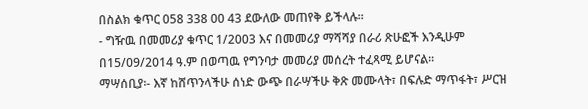በስልክ ቁጥር 058 338 00 43 ደውለው መጠየቅ ይችላሉ፡፡
- ግዥዉ በመመሪያ ቁጥር 1/2003 እና በመመሪያ ማሻሻያ በራሪ ጽሁፎች እንዲሁም በ15/09/2014 ዓ.ም በወጣዉ የግንባታ መመሪያ መሰረት ተፈጻሚ ይሆናል፡፡
ማሣሰቢያ፡- እኛ ከሸጥንላችሁ ሰነድ ውጭ በራሣችሁ ቅጽ መሙላት፣ በፍሉድ ማጥፋት፣ ሥርዝ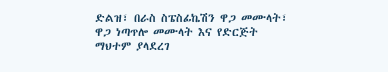ድልዝ፣ በራስ ስፔስፊኬሽን ዋጋ መሙላት፣ ዋጋ ነጣጥሎ መሙላት እና የድርጅት ማህተም ያላደረገ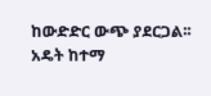ከውድድር ውጭ ያደርጋል፡፡
አዴት ከተማ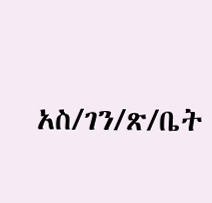አስ/ገን/ጽ/ቤት